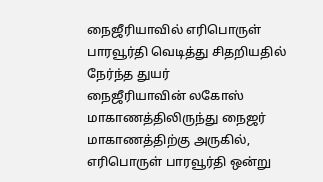நைஜீரியாவில் எரிபொருள் பாரவூர்தி வெடித்து சிதறியதில் நேர்ந்த துயர்
நைஜீரியாவின் லகோஸ் மாகாணத்திலிருந்து நைஜர் மாகாணத்திற்கு அருகில், எரிபொருள் பாரவூர்தி ஒன்று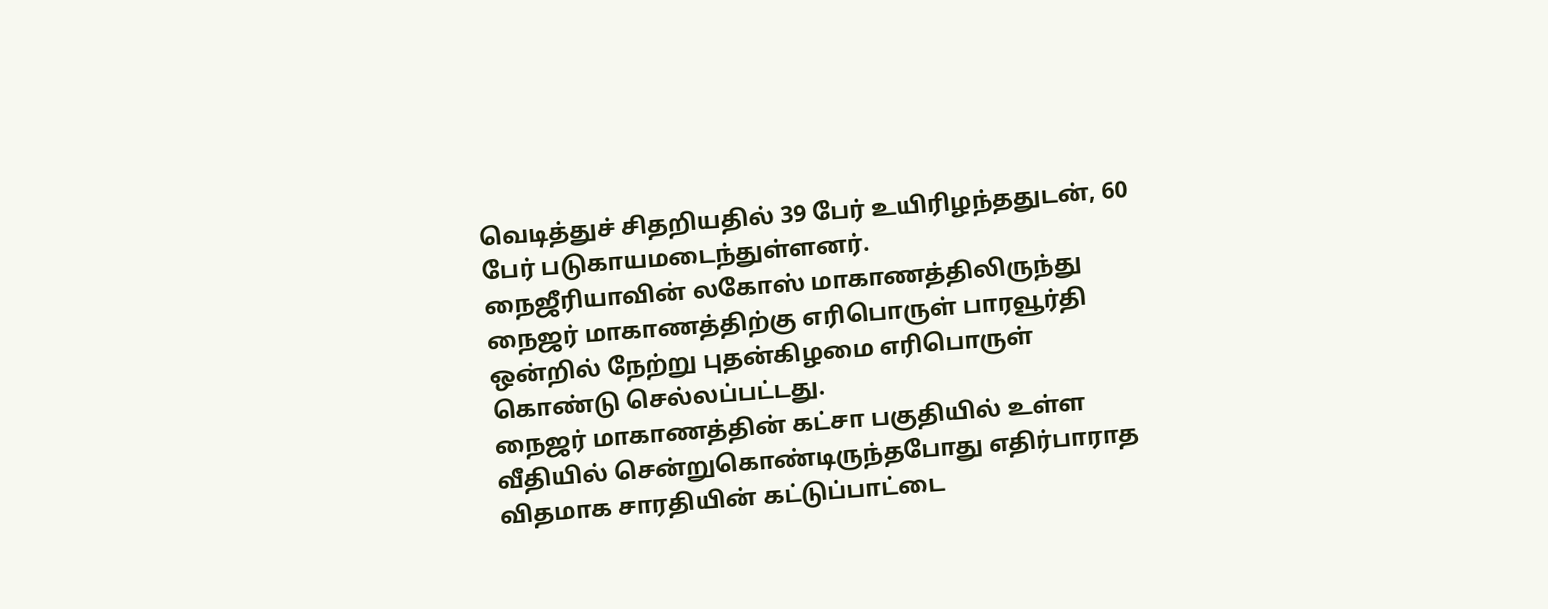வெடித்துச் சிதறியதில் 39 பேர் உயிரிழந்ததுடன், 60 பேர் படுகாயமடைந்துள்ளனர்.
நைஜீரியாவின் லகோஸ் மாகாணத்திலிருந்து நைஜர் மாகாணத்திற்கு எரிபொருள் பாரவூர்தி ஒன்றில் நேற்று புதன்கிழமை எரிபொருள் கொண்டு செல்லப்பட்டது.
நைஜர் மாகாணத்தின் கட்சா பகுதியில் உள்ள வீதியில் சென்றுகொண்டிருந்தபோது எதிர்பாராத விதமாக சாரதியின் கட்டுப்பாட்டை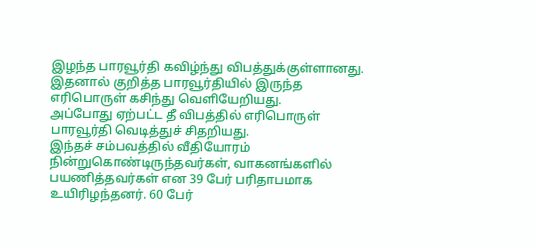இழந்த பாரவூர்தி கவிழ்ந்து விபத்துக்குள்ளானது.
இதனால் குறித்த பாரவூர்தியில் இருந்த எரிபொருள் கசிந்து வெளியேறியது.
அப்போது ஏற்பட்ட தீ விபத்தில் எரிபொருள் பாரவூர்தி வெடித்துச் சிதறியது.
இந்தச் சம்பவத்தில் வீதியோரம் நின்றுகொண்டிருந்தவர்கள், வாகனங்களில் பயணித்தவர்கள் என 39 பேர் பரிதாபமாக உயிரிழந்தனர். 60 பேர்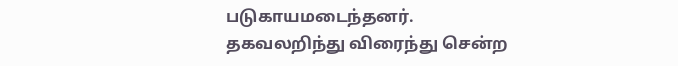படுகாயமடைந்தனர்.
தகவலறிந்து விரைந்து சென்ற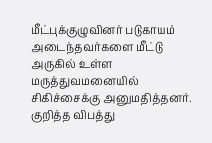மீட்புக்குழுவினர் படுகாயம் அடைந்தவர்களை மீட்டு அருகில் உள்ள மருத்துவமனையில் சிகிச்சைக்கு அனுமதித்தனர்.
குறித்த விபத்து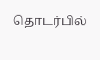தொடர்பில்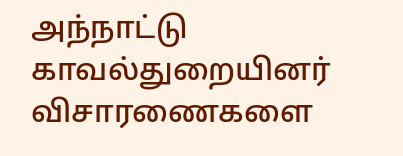அந்நாட்டு காவல்துறையினர் விசாரணைகளை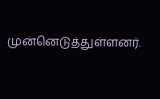முன்னெடுத்துள்ளனர்.